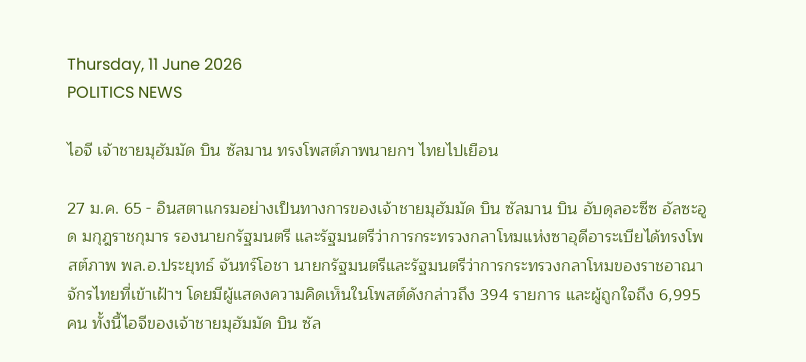Thursday, 11 June 2026
POLITICS NEWS

ไอจี เจ้าชายมุฮัมมัด บิน ซัลมาน ทรงโพสต์ภาพนายกฯ ไทยไปเยือน

27 ม.ค. 65 - อินสตาแกรมอย่างเป็นทางการของเจ้าชายมุฮัมมัด บิน ซัลมาน บิน อับดุลอะซีซ อัลซะอูด มกุฎราชกุมาร รองนายกรัฐมนตรี และรัฐมนตรีว่าการกระทรวงกลาโหมแห่งซาอุดีอาระเบียได้ทรงโพสต์ภาพ พล.อ.ประยุทธ์ จันทร์โอชา นายกรัฐมนตรีและรัฐมนตรีว่าการกระทรวงกลาโหมของราชอาณาจักรไทยที่เข้าเฝ้าฯ โดยมีผู้แสดงความคิดเห็นในโพสต์ดังกล่าวถึง 394 รายการ และผู้ถูกใจถึง 6,995 คน ทั้งนี้ไอจีของเจ้าชายมุฮัมมัด บิน ซัล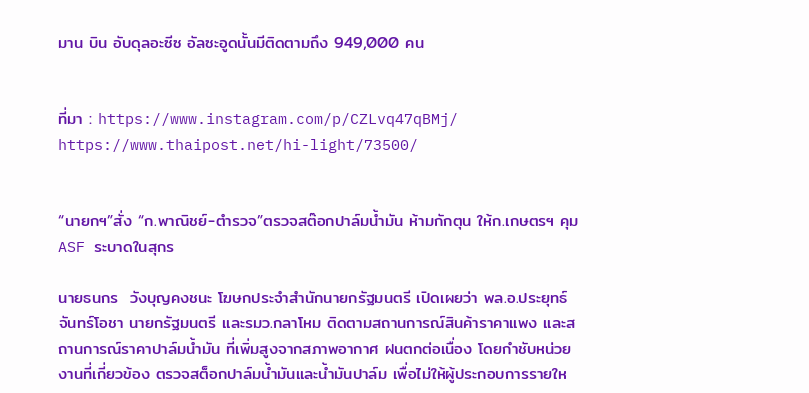มาน บิน อับดุลอะซีซ อัลซะอูดนั้นมีติดตามถึง 949,000 คน


ที่มา : https://www.instagram.com/p/CZLvq47qBMj/
https://www.thaipost.net/hi-light/73500/


“นายกฯ”สั่ง “ก.พาณิชย์-ตำรวจ”ตรวจสต๊อกปาล์มน้ำมัน ห้ามกักตุน ให้ก.เกษตรฯ คุมASF ระบาดในสุกร

นายธนกร  วังบุญคงชนะ โฆษกประจำสำนักนายกรัฐมนตรี เปิดเผยว่า พล.อ.ประยุทธ์ จันทร์โอชา นายกรัฐมนตรี และรมว.กลาโหม ติดตามสถานการณ์สินค้าราคาแพง และสถานการณ์ราคาปาล์มน้ำมัน ที่เพิ่มสูงจากสภาพอากาศ ฝนตกต่อเนื่อง โดยกำชับหน่วยงานที่เกี่ยวข้อง ตรวจสต็อกปาล์มน้ำมันและน้ำมันปาล์ม เพื่อไม่ให้ผู้ประกอบการรายให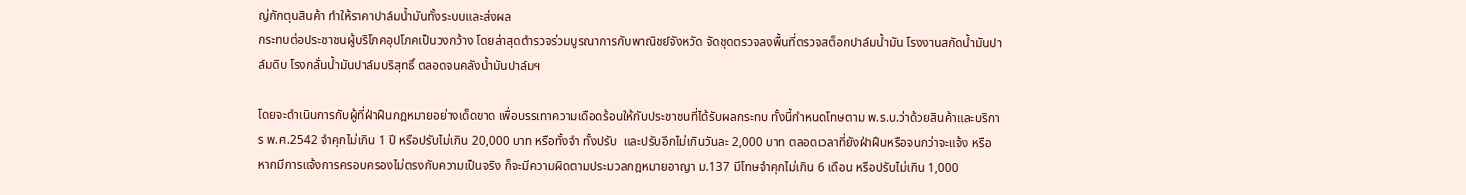ญ่กักตุนสินค้า ทำให้ราคาปาล์มน้ำมันทั้งระบบและส่งผล
กระทบต่อประชาชนผู้บริโภคอุปโภคเป็นวงกว้าง โดยล่าสุดตำรวจร่วมบูรณาการกับพาณิชย์จังหวัด จัดชุดตรวจลงพื้นที่ตรวจสต็อกปาล์มน้ำมัน โรงงานสกัดน้ำมันปาล์มดิบ โรงกลั่นน้ำมันปาล์มบริสุทธิ์ ตลอดจนคลังน้ำมันปาล์มฯ

โดยจะดำเนินการกับผู้ที่ฝ่าฝืนกฎหมายอย่างเด็ดขาด เพื่อบรรเทาความเดือดร้อนให้กับประชาชนที่ได้รับผลกระทบ ทั้งนี้กำหนดโทษตาม พ.ร.บ.ว่าด้วยสินค้าและบริการ พ.ศ.2542 จำคุกไม่เกิน 1 ปี หรือปรับไม่เกิน 20,000 บาท หรือทั้งจำ ทั้งปรับ  และปรับอีกไม่เกินวันละ 2,000 บาท ตลอดเวลาที่ยังฝ่าฝืนหรือจนกว่าจะแจ้ง หรือหากมีการแจ้งการครอบครองไม่ตรงกับความเป็นจริง ก็จะมีความผิดตามประมวลกฎหมายอาญา ม.137 มีโทษจำคุกไม่เกิน 6 เดือน หรือปรับไม่เกิน 1,000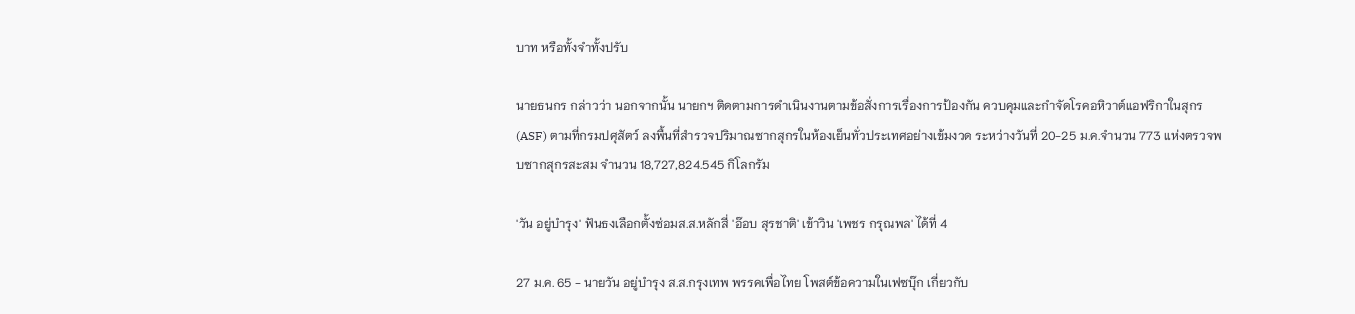บาท หรือทั้งจำทั้งปรับ

นายธนกร กล่าวว่า นอกจากนั้น นายกฯ ติดตามการดำเนินงานตามข้อสั่งการเรื่องการป้องกัน ควบคุมและกำจัดโรคอหิวาต์แอฟริกาในสุกร (ASF) ตามที่กรมปศุสัตว์ ลงพื้นที่สำรวจปริมาณซากสุกรในห้องเย็นทั่วประเทศอย่างเข้มงวด ระหว่างวันที่ 20-25 ม.ค.จำนวน 773 แห่งตรวจพบซากสุกรสะสม จำนวน 18,727,824.545 กิโลกรัม

'วัน อยู่บำรุง' ฟันธงเลือกตั้งซ่อมส.ส.หลักสี่ 'อ๊อบ สุรชาติ' เข้าวิน 'เพชร กรุณพล' ได้ที่ 4

27 ม.ค. 65 - นายวัน อยู่บำรุง ส.ส.กรุงเทพ พรรคเพื่อไทย โพสต์ข้อความในเฟซบุ๊ก เกี่ยวกับ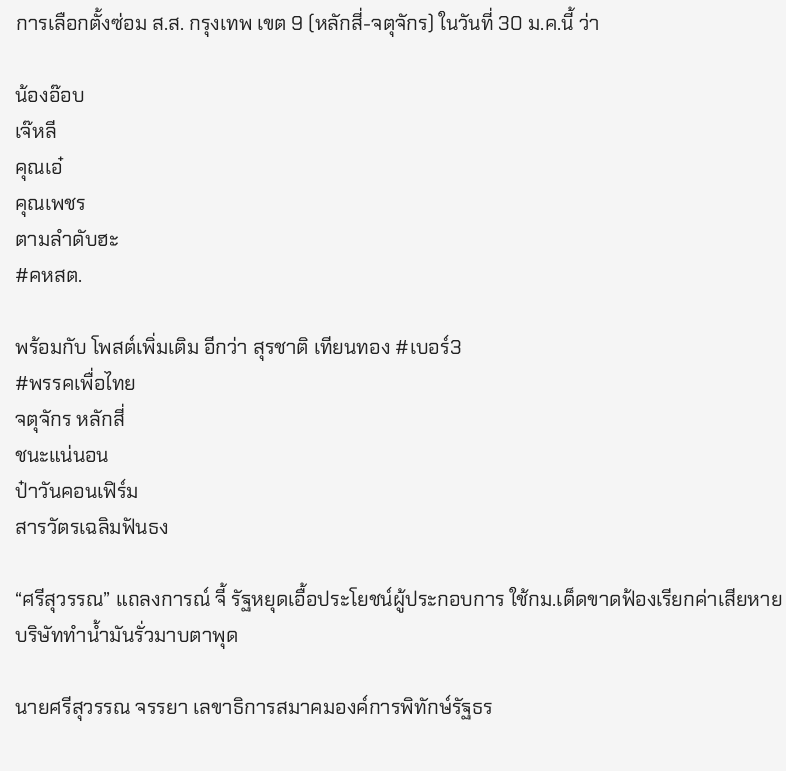การเลือกตั้งซ่อม ส.ส. กรุงเทพ เขต 9 (หลักสี่-จตุจักร) ในวันที่ 30 ม.ค.นี้ ว่า

น้องอ๊อบ
เจ๊หลี
คุณเอ๋
คุณเพชร
ตามลำดับฮะ
#คหสต.

พร้อมกับ โพสต์เพิ่มเติม อีกว่า สุรชาติ เทียนทอง #เบอร์3
#พรรคเพื่อไทย
จตุจักร หลักสี่
ชนะแน่นอน
ป๋าวันคอนเฟิร์ม
สารวัตรเฉลิมฟันธง

“ศรีสุวรรณ” แถลงการณ์ จี้ รัฐหยุดเอื้อประโยชน์ผู้ประกอบการ ใช้กม.เด็ดขาดฟ้องเรียกค่าเสียหายบริษัททำน้ำมันรั่วมาบตาพุด

นายศรีสุวรรณ จรรยา เลขาธิการสมาคมองค์การพิทักษ์รัฐธร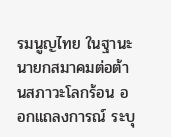รมนูญไทย ในฐานะนายกสมาคมต่อต้านสภาวะโลกร้อน ออกแถลงการณ์ ระบุ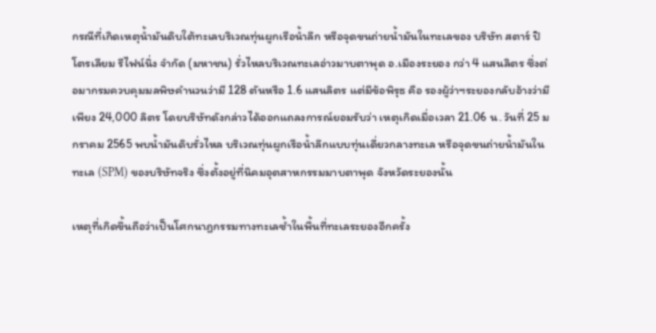กรณีที่เกิดเหตุน้ำมันดิบใต้ทะเลบริเวณทุ่นผูกเรือน้ำลึก หรือจุดขนถ่ายน้ำมันในทะเลของ บริษัท สตาร์ ปิโตรเลียม รีไฟน์นิ่ง จำกัด (มหาชน) รั่วไหลบริเวณทะเลอ่าวมาบตาพุด อ.เมืองระยอง กว่า 4 แสนลิตร ซึ่งต่อมากรมควบคุมมลพิษคำนวนว่ามี 128 ตันหรือ 1.6 แสนลิตร แต่มีข้อพิรุธ คือ รองผู้ว่าฯระยองกลับอ้างว่ามีเพียง 24,000 ลิตร โดยบริษัทดังกล่าวได้ออกแถลงการณ์ยอมรับว่า เหตุเกิดเมื่อเวลา 21.06 น. วันที่ 25 มกราคม 2565 พบน้ำมันดิบรั่วไหล บริเวณทุ่นผูกเรือน้ำลึกแบบทุ่นเดี่ยวกลางทะเล หรือจุดขนถ่ายน้ำมันในทะเล (SPM) ของบริษัทจริง ซึ่งตั้งอยู่ที่นิคมอุตสาหกรรมมาบตาพุด จังหวัดระยองนั้น

เหตุที่เกิดขึ้นถือว่าเป็นโศกนาฎกรรมทางทะเลซ้ำในพื้นที่ทะเลระยองอีกครั้ง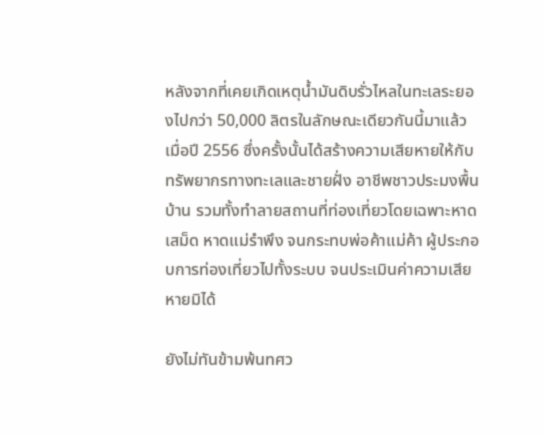หลังจากที่เคยเกิดเหตุน้ำมันดิบรั่วไหลในทะเลระยองไปกว่า 50,000 ลิตรในลักษณะเดียวกันนี้มาแล้วเมื่อปี 2556 ซึ่งครั้งนั้นได้สร้างความเสียหายให้กับทรัพยากรทางทะเลและชายฝั่ง อาชีพชาวประมงพื้นบ้าน รวมทั้งทำลายสถานที่ท่องเที่ยวโดยเฉพาะหาดเสม็ด หาดแม่รำพึง จนกระทบพ่อค้าแม่ค้า ผู้ประกอบการท่องเที่ยวไปทั้งระบบ จนประเมินค่าความเสียหายมิได้

ยังไม่ทันข้ามพ้นทศว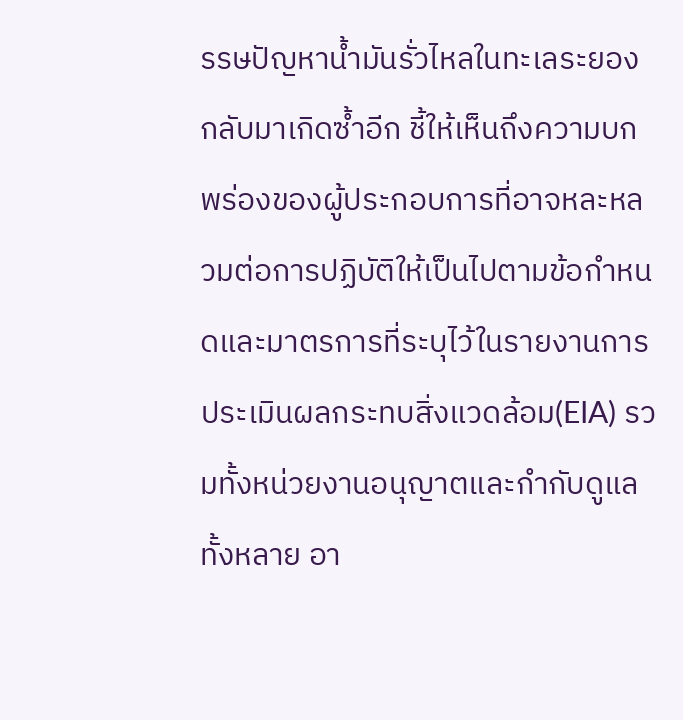รรษปัญหาน้ำมันรั่วไหลในทะเลระยองกลับมาเกิดซ้ำอีก ชี้ให้เห็นถึงความบกพร่องของผู้ประกอบการที่อาจหละหลวมต่อการปฏิบัติให้เป็นไปตามข้อกำหนดและมาตรการที่ระบุไว้ในรายงานการประเมินผลกระทบสิ่งแวดล้อม(EIA) รวมทั้งหน่วยงานอนุญาตและกำกับดูแลทั้งหลาย อา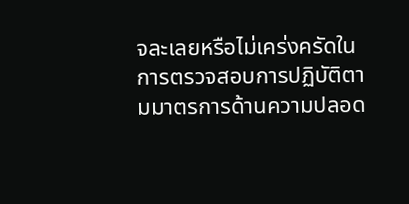จละเลยหรือไม่เคร่งครัดในการตรวจสอบการปฏิบัติตามมาตรการด้านความปลอด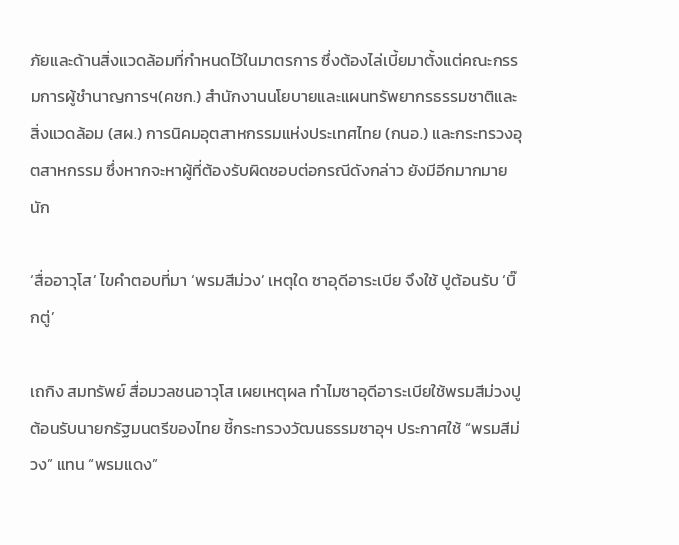ภัยและด้านสิ่งแวดล้อมที่กำหนดไว้ในมาตรการ ซึ่งต้องไล่เบี้ยมาตั้งแต่คณะกรรมการผู้ชำนาญการฯ(คชก.) สำนักงานนโยบายและแผนทรัพยากรธรรมชาติและสิ่งแวดล้อม (สผ.) การนิคมอุตสาหกรรมแห่งประเทศไทย (กนอ.) และกระทรวงอุตสาหกรรม ซึ่งหากจะหาผู้ที่ต้องรับผิดชอบต่อกรณีดังกล่าว ยังมีอีกมากมายนัก

‘สื่ออาวุโส’ ไขคำตอบที่มา ‘พรมสีม่วง’ เหตุใด ซาอุดีอาระเบีย จึงใช้ ปูต้อนรับ ‘บิ๊กตู่’

เถกิง สมทรัพย์ สื่อมวลชนอาวุโส เผยเหตุผล ทำไมซาอุดีอาระเบียใช้พรมสีม่วงปูต้อนรับนายกรัฐมนตรีของไทย ชี้กระทรวงวัฒนธรรมซาอุฯ ประกาศใช้ “พรมสีม่วง” แทน “พรมแดง”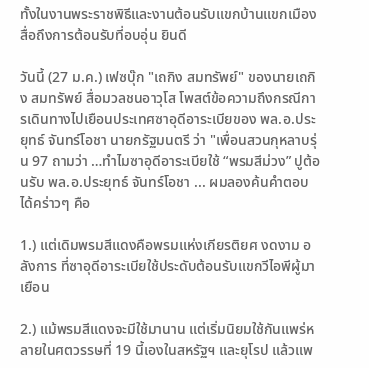ทั้งในงานพระราชพิธีและงานต้อนรับแขกบ้านแขกเมือง สื่อถึงการต้อนรับที่อบอุ่น ยินดี

วันนี้ (27 ม.ค.) เฟซบุ๊ก "เถกิง สมทรัพย์" ของนายเถกิง สมทรัพย์ สื่อมวลชนอาวุโส โพสต์ข้อความถึงกรณีการเดินทางไปเยือนประเทศซาอุดีอาระเบียของ พล.อ.ประยุทธ์ จันทร์โอชา นายกรัฐมนตรี ว่า "เพื่อนสวนกุหลาบรุ่น 97 ถามว่า …ทำไมซาอุดีอาระเบียใช้ “พรมสีม่วง” ปูต้อนรับ พล.อ.ประยุทธ์ จันทร์โอชา ... ผมลองค้นคำตอบได้คร่าวๆ คือ

1.) แต่เดิมพรมสีแดงคือพรมแห่งเกียรติยศ งดงาม อลังการ ที่ซาอุดีอาระเบียใช้ประดับต้อนรับแขกวีไอพีผู้มาเยือน

2.) แม้พรมสีแดงจะมีใช้มานาน แต่เริ่มนิยมใช้กันแพร่หลายในศตวรรษที่ 19 นี้เองในสหรัฐฯ และยุโรป แล้วแพ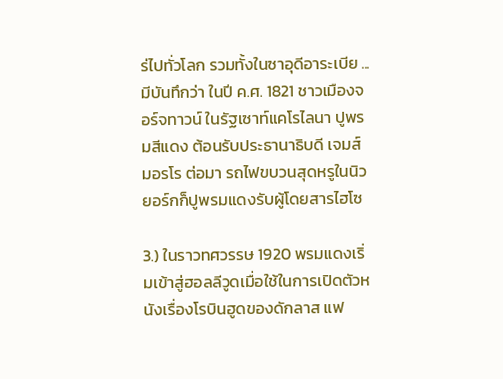ร่ไปทั่วโลก รวมทั้งในซาอุดีอาระเบีย ... มีบันทึกว่า ในปี ค.ศ. 1821 ชาวเมืองจอร์จทาวน์ ในรัฐเซาท์แคโรไลนา ปูพรมสีแดง ต้อนรับประธานาธิบดี เจมส์ มอรโร ต่อมา รถไฟขบวนสุดหรูในนิวยอร์กก็ปูพรมแดงรับผู้โดยสารไฮโซ

3.) ในราวทศวรรษ 1920 พรมแดงเริ่มเข้าสู่ฮอลลีวูดเมื่อใช้ในการเปิดตัวหนังเรื่องโรบินฮูดของดักลาส แฟ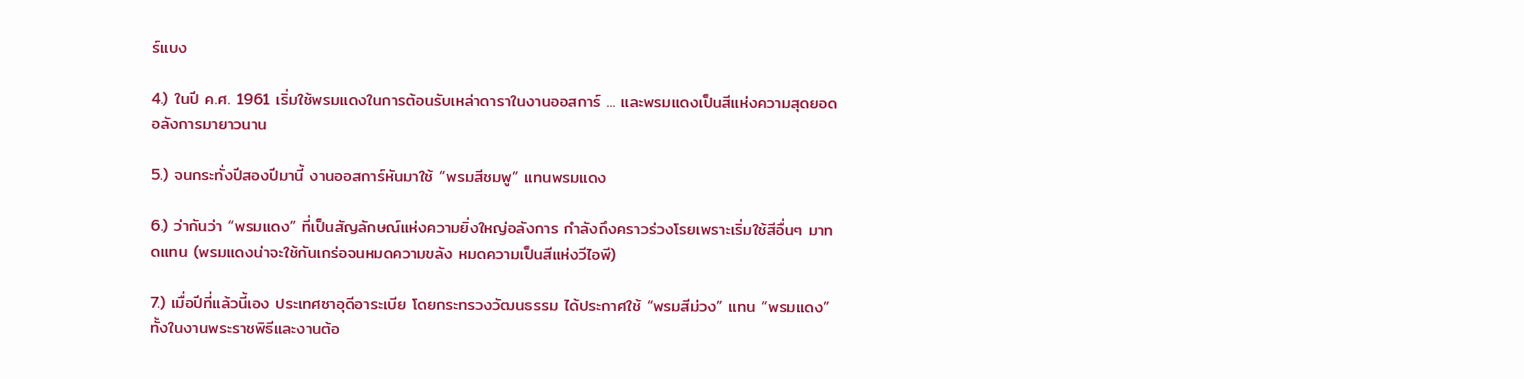ร์แบง

4.) ในปี ค.ศ. 1961 เริ่มใช้พรมแดงในการต้อนรับเหล่าดาราในงานออสการ์ ... และพรมแดงเป็นสีแห่งความสุดยอดอลังการมายาวนาน

5.) จนกระทั่งปีสองปีมานี้ งานออสการ์หันมาใช้ “พรมสีชมพู” แทนพรมแดง

6.) ว่ากันว่า “พรมแดง” ที่เป็นสัญลักษณ์แห่งความยิ่งใหญ่อลังการ กำลังถึงคราวร่วงโรยเพราะเริ่มใช้สีอื่นๆ มาทดแทน (พรมแดงน่าจะใช้กันเกร่อจนหมดความขลัง หมดความเป็นสีแห่งวีไอพี)

7.) เมื่อปีที่แล้วนี้เอง ประเทศซาอุดีอาระเบีย โดยกระทรวงวัฒนธรรม ได้ประกาศใช้ “พรมสีม่วง” แทน “พรมแดง” ทั้งในงานพระราชพิธีและงานต้อ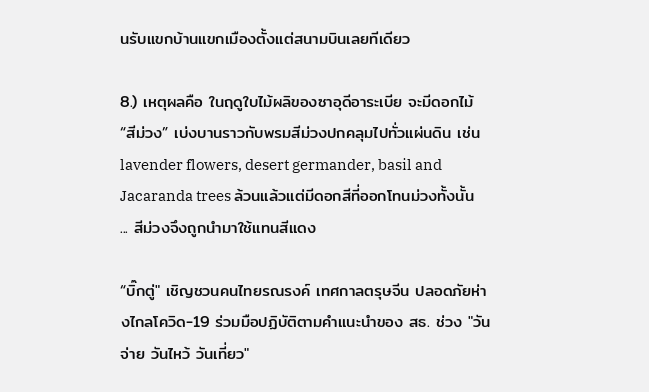นรับแขกบ้านแขกเมืองตั้งแต่สนามบินเลยทีเดียว

8.) เหตุผลคือ ในฤดูใบไม้ผลิของซาอุดีอาระเบีย จะมีดอกไม้ “สีม่วง” เบ่งบานราวกับพรมสีม่วงปกคลุมไปทั่วแผ่นดิน เช่น lavender flowers, desert germander, basil and Jacaranda trees ล้วนแล้วแต่มีดอกสีที่ออกโทนม่วงทั้งนั้น ... สีม่วงจึงถูกนำมาใช้แทนสีแดง

“บิ๊กตู่" เชิญชวนคนไทยรณรงค์ เทศกาลตรุษจีน ปลอดภัยห่างไกลโควิด-19 ร่วมมือปฏิบัติตามคำแนะนำของ สธ. ช่วง "วันจ่าย วันไหว้ วันเที่ยว"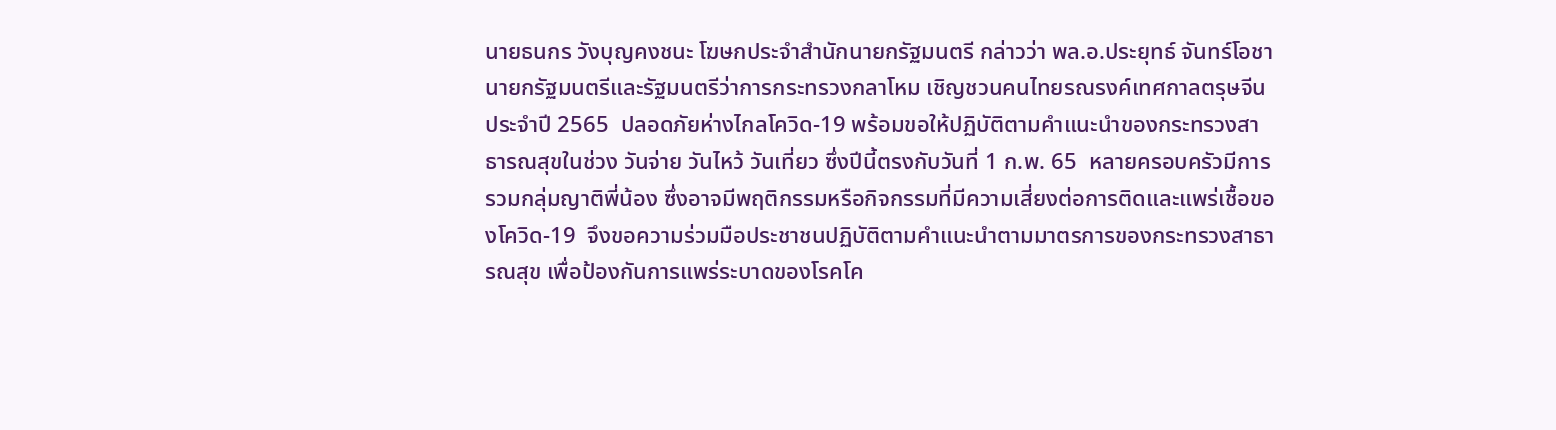นายธนกร วังบุญคงชนะ โฆษกประจำสำนักนายกรัฐมนตรี กล่าวว่า พล.อ.ประยุทธ์ จันทร์โอชา นายกรัฐมนตรีและรัฐมนตรีว่าการกระทรวงกลาโหม เชิญชวนคนไทยรณรงค์เทศกาลตรุษจีน ประจำปี 2565  ปลอดภัยห่างไกลโควิด-19 พร้อมขอให้ปฏิบัติตามคำแนะนำของกระทรวงสาธารณสุขในช่วง วันจ่าย วันไหว้ วันเที่ยว ซึ่งปีนี้ตรงกับวันที่ 1 ก.พ. 65  หลายครอบครัวมีการรวมกลุ่มญาติพี่น้อง ซึ่งอาจมีพฤติกรรมหรือกิจกรรมที่มีความเสี่ยงต่อการติดและแพร่เชื้อของโควิด-19  จึงขอความร่วมมือประชาชนปฏิบัติตามคำแนะนำตามมาตรการของกระทรวงสาธารณสุข เพื่อป้องกันการแพร่ระบาดของโรคโค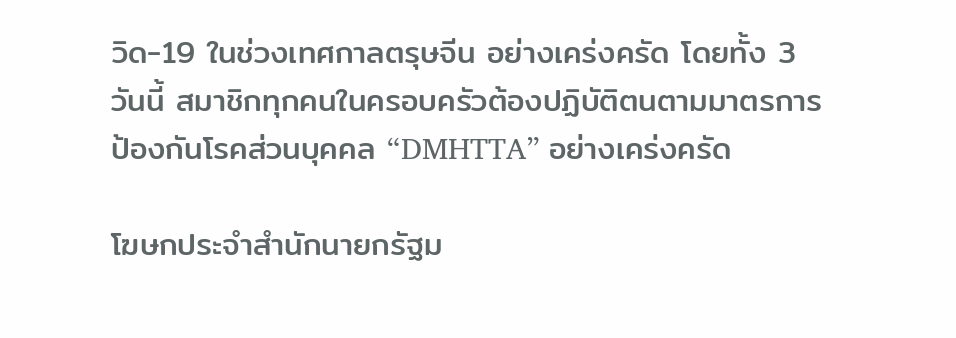วิด-19 ในช่วงเทศกาลตรุษจีน อย่างเคร่งครัด โดยทั้ง 3 วันนี้ สมาชิกทุกคนในครอบครัวต้องปฏิบัติตนตามมาตรการป้องกันโรคส่วนบุคคล “DMHTTA” อย่างเคร่งครัด

โฆษกประจำสำนักนายกรัฐม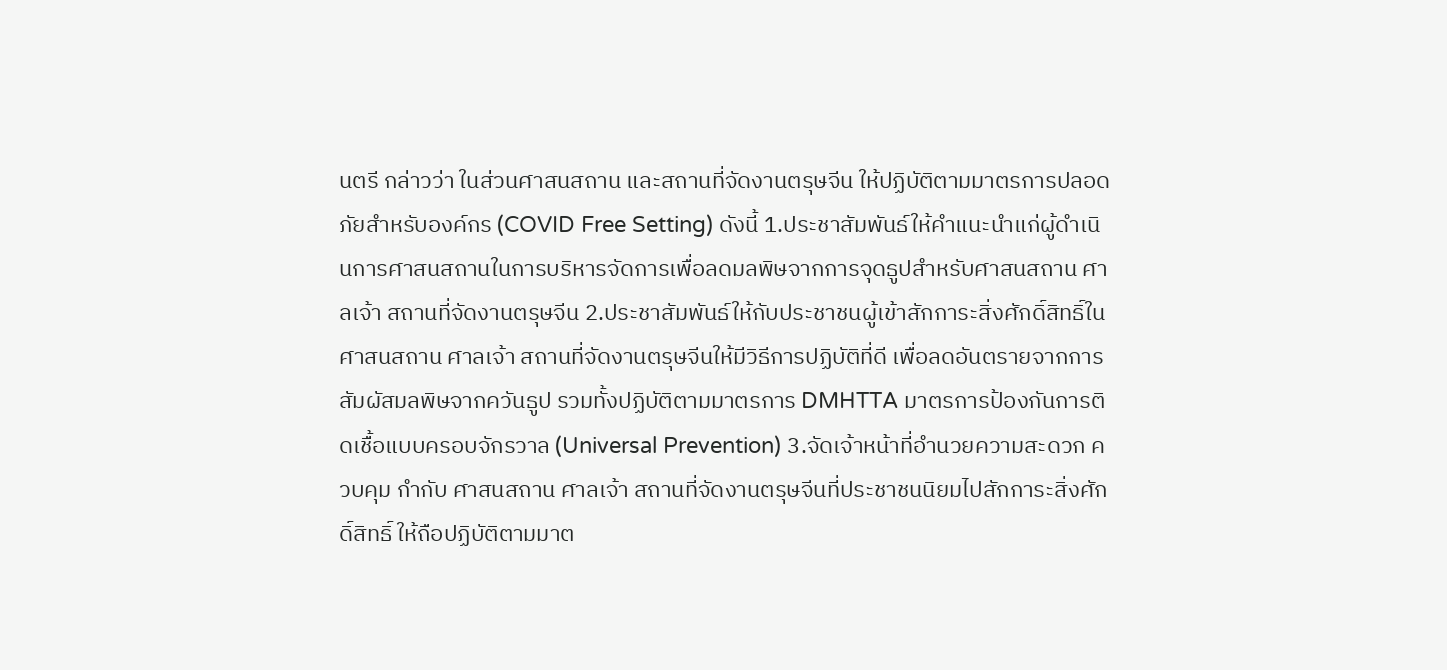นตรี กล่าวว่า ในส่วนศาสนสถาน และสถานที่จัดงานตรุษจีน ให้ปฏิบัติตามมาตรการปลอดภัยสำหรับองค์กร (COVID Free Setting) ดังนี้ 1.ประชาสัมพันธ์ให้คำแนะนำแก่ผู้ดำเนินการศาสนสถานในการบริหารจัดการเพื่อลดมลพิษจากการจุดธูปสำหรับศาสนสถาน ศาลเจ้า สถานที่จัดงานตรุษจีน 2.ประชาสัมพันธ์ให้กับประชาชนผู้เข้าสักการะสิ่งศักดิ์สิทธิ์ในศาสนสถาน ศาลเจ้า สถานที่จัดงานตรุษจีนให้มีวิธีการปฏิบัติที่ดี เพื่อลดอันตรายจากการสัมผัสมลพิษจากควันธูป รวมทั้งปฏิบัติตามมาตรการ DMHTTA มาตรการป้องกันการติดเชื้อแบบครอบจักรวาล (Universal Prevention) 3.จัดเจ้าหน้าที่อำนวยความสะดวก ควบคุม กำกับ ศาสนสถาน ศาลเจ้า สถานที่จัดงานตรุษจีนที่ประชาชนนิยมไปสักการะสิ่งศักดิ์สิทธิ์ ให้ถือปฏิบัติตามมาต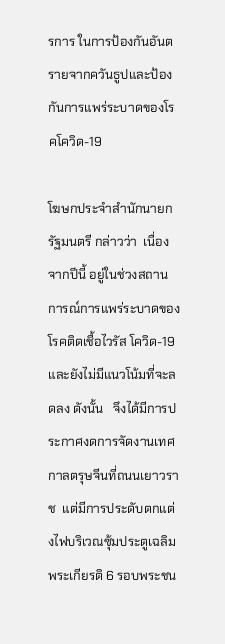รการ ในการป้องกันอันตรายจากควันธูปและป้องกันการแพร่ระบาดของโรคโควิด-19

โฆษกประจำสำนักนายกรัฐมนตรี กล่าวว่า  เนื่องจากปีนี้ อยู่ในช่วงสถานการณ์การแพร่ระบาดของโรคติดเชื้อไวรัส โควิด-19 และยังไม่มีแนวโน้มที่จะลดลง ดังนั้น   จึงได้มีการประกาศงดการจัดงานเทศกาลตรุษจีนที่ถนนเยาวราช  แต่มีการประดับตกแต่งไฟบริเวณซุ้มประตูเฉลิมพระเกียรติ 6 รอบพระชน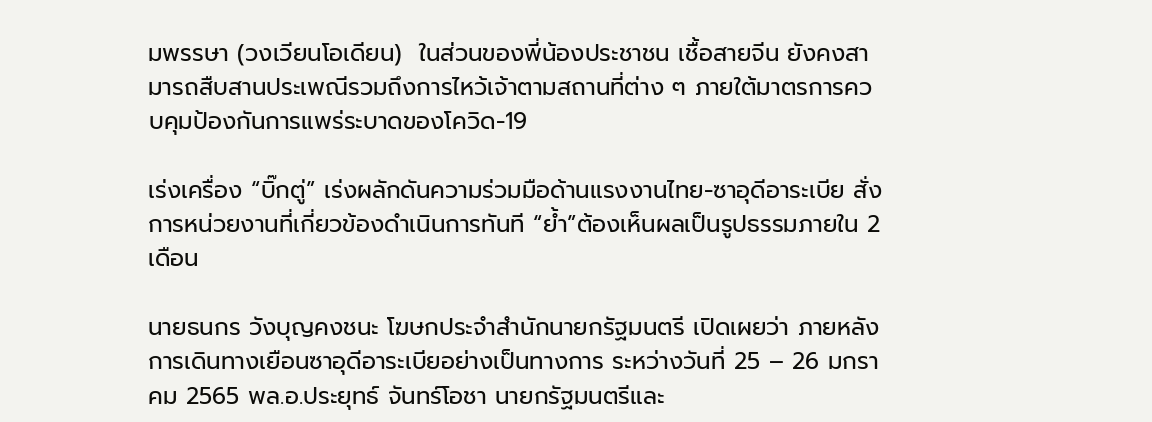มพรรษา (วงเวียนโอเดียน)  ในส่วนของพี่น้องประชาชน เชื้อสายจีน ยังคงสามารถสืบสานประเพณีรวมถึงการไหว้เจ้าตามสถานที่ต่าง ๆ ภายใต้มาตรการควบคุมป้องกันการแพร่ระบาดของโควิด-19

เร่งเครื่อง “บิ๊กตู่” เร่งผลักดันความร่วมมือด้านแรงงานไทย-ซาอุดีอาระเบีย สั่งการหน่วยงานที่เกี่ยวข้องดำเนินการทันที “ย้ำ”ต้องเห็นผลเป็นรูปธรรมภายใน 2 เดือน

นายธนกร วังบุญคงชนะ โฆษกประจำสำนักนายกรัฐมนตรี เปิดเผยว่า ภายหลังการเดินทางเยือนซาอุดีอาระเบียอย่างเป็นทางการ ระหว่างวันที่ 25 – 26 มกราคม 2565 พล.อ.ประยุทธ์ จันทร์โอชา นายกรัฐมนตรีและ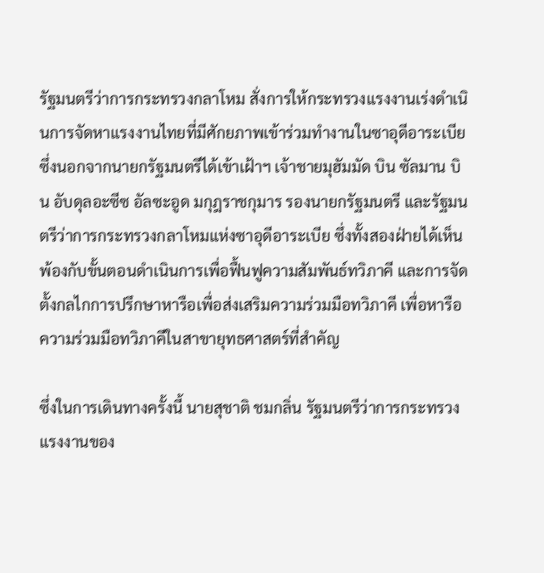รัฐมนตรีว่าการกระทรวงกลาโหม สั่งการให้กระทรวงแรงงานเร่งดำเนินการจัดหาแรงงานไทยที่มีศักยภาพเข้าร่วมทำงานในซาอุดีอาระเบีย ซึ่งนอกจากนายกรัฐมนตรีได้เข้าเฝ้าฯ เจ้าชายมุฮัมมัด บิน ซัลมาน บิน อับดุลอะซีซ อัลซะอูด มกุฎราชกุมาร รองนายกรัฐมนตรี และรัฐมนตรีว่าการกระทรวงกลาโหมแห่งซาอุดีอาระเบีย ซึ่งทั้งสองฝ่ายได้เห็นพ้องกับขั้นตอนดำเนินการเพื่อฟื้นฟูความสัมพันธ์ทวิภาคี และการจัดตั้งกลไกการปรึกษาหารือเพื่อส่งเสริมความร่วมมือทวิภาคี เพื่อหารือความร่วมมือทวิภาคีในสาขายุทธศาสตร์ที่สำคัญ

ซึ่งในการเดินทางครั้งนี้ นายสุชาติ ชมกลิ่น รัฐมนตรีว่าการกระทรวงแรงงานของ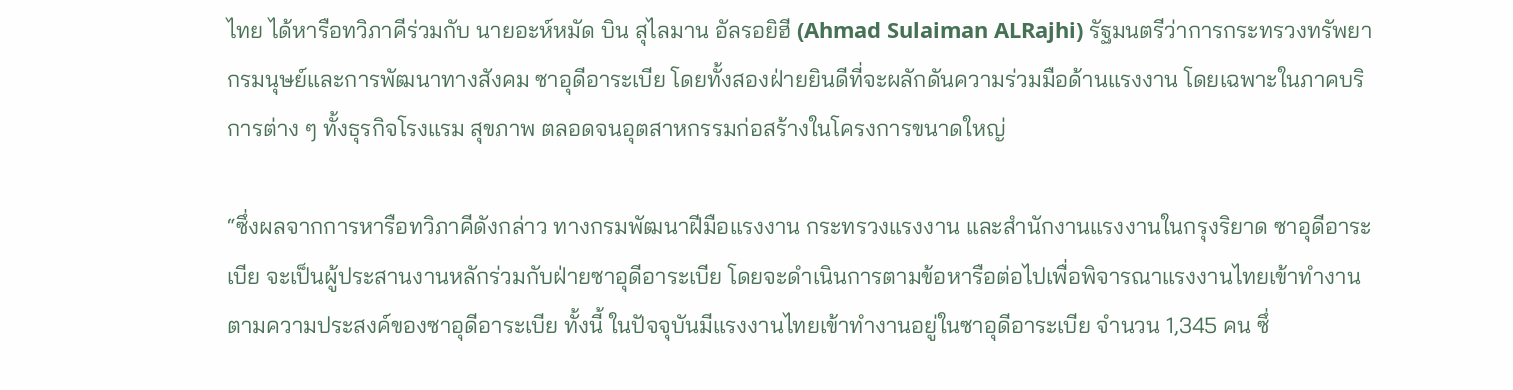ไทย ได้หารือทวิภาคีร่วมกับ นายอะห์หมัด บิน สุไลมาน อัลรอยิฮี (Ahmad Sulaiman ALRajhi) รัฐมนตรีว่าการกระทรวงทรัพยากรมนุษย์และการพัฒนาทางสังคม ซาอุดีอาระเบีย โดยทั้งสองฝ่ายยินดีที่จะผลักดันความร่วมมือด้านแรงงาน โดยเฉพาะในภาคบริการต่าง ๆ ทั้งธุรกิจโรงแรม สุขภาพ ตลอดจนอุตสาหกรรมก่อสร้างในโครงการขนาดใหญ่

“ซึ่งผลจากการหารือทวิภาคีดังกล่าว ทางกรมพัฒนาฝีมือแรงงาน กระทรวงแรงงาน และสำนักงานแรงงานในกรุงริยาด ซาอุดีอาระเบีย จะเป็นผู้ประสานงานหลักร่วมกับฝ่ายซาอุดีอาระเบีย โดยจะดำเนินการตามข้อหารือต่อไปเพื่อพิจารณาแรงงานไทยเข้าทำงานตามความประสงค์ของซาอุดีอาระเบีย ทั้งนี้ ในปัจจุบันมีแรงงานไทยเข้าทำงานอยู่ในซาอุดีอาระเบีย จำนวน 1,345 คน ซึ่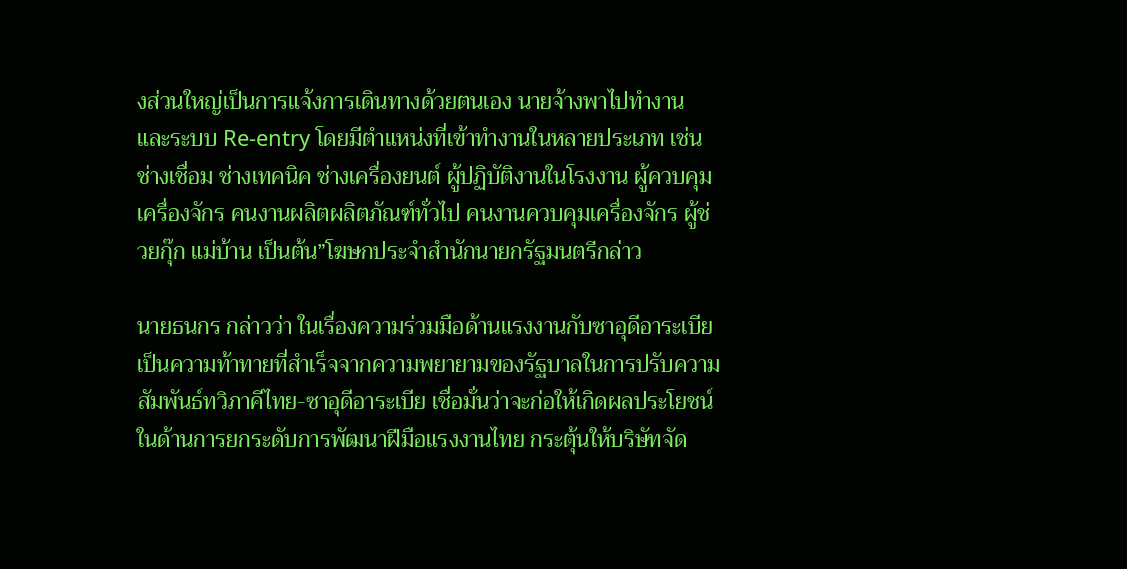งส่วนใหญ่เป็นการแจ้งการเดินทางด้วยตนเอง นายจ้างพาไปทำงาน และระบบ Re-entry โดยมีตำแหน่งที่เข้าทำงานในหลายประเภท เช่น ช่างเชื่อม ช่างเทคนิค ช่างเครื่องยนต์ ผู้ปฏิบัติงานในโรงงาน ผู้ควบคุมเครื่องจักร คนงานผลิตผลิตภัณฑ์ทั่วไป คนงานควบคุมเครื่องจักร ผู้ช่วยกุ๊ก แม่บ้าน เป็นต้น”โฆษกประจำสำนักนายกรัฐมนตรีกล่าว

นายธนกร กล่าวว่า ในเรื่องความร่วมมือด้านแรงงานกับซาอุดีอาระเบียเป็นความท้าทายที่สำเร็จจากความพยายามของรัฐบาลในการปรับความสัมพันธ์ทวิภาคีไทย-ซาอุดีอาระเบีย เชื่อมั่นว่าจะก่อให้เกิดผลประโยชน์ในด้านการยกระดับการพัฒนาฝีมือแรงงานไทย กระตุ้นให้บริษัทจัด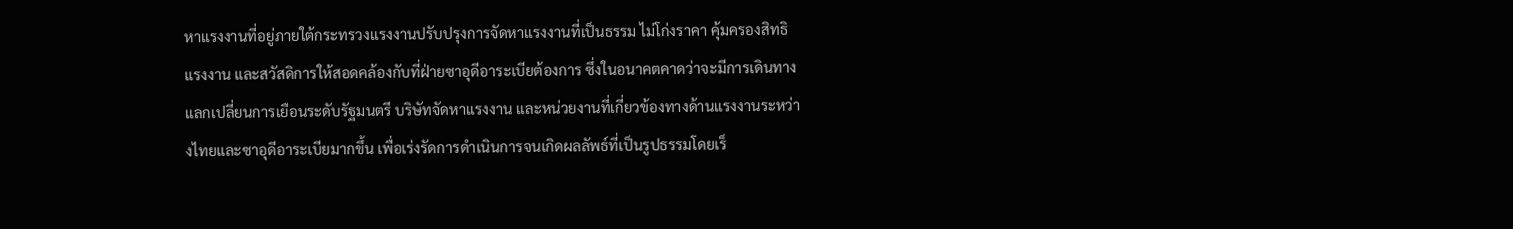หาแรงงานที่อยู่ภายใต้กระทรวงแรงงานปรับปรุงการจัดหาแรงงานที่เป็นธรรม ไม่โก่งราคา คุ้มครองสิทธิแรงงาน และสวัสดิการให้สอดคล้องกับที่ฝ่ายซาอุดีอาระเบียต้องการ ซึ่งในอนาคตคาดว่าจะมีการเดินทางแลกเปลี่ยนการเยือนระดับรัฐมนตรี บริษัทจัดหาแรงงาน และหน่วยงานที่เกี่ยวข้องทางด้านแรงงานระหว่างไทยและซาอุดีอาระเบียมากขึ้น เพื่อเร่งรัดการดำเนินการจนเกิดผลลัพธ์ที่เป็นรูปธรรมโดยเร็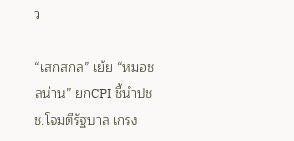ว

“เสกสกล” เย้ย “หมอชลน่าน” ยกCPI ชี้นำปชช.โจมตีรัฐบาล เกรง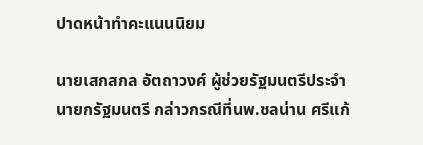ปาดหน้าทำคะแนนนิยม

นายเสกสกล อัตถาวงศ์ ผู้ช่วยรัฐมนตรีประจำนายกรัฐมนตรี กล่าวกรณีที่นพ.ชลน่าน ศรีแก้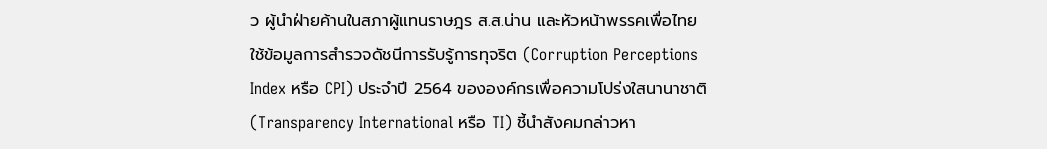ว ผู้นำฝ่ายค้านในสภาผู้แทนราษฎร ส.ส.น่าน และหัวหน้าพรรคเพื่อไทย ใช้ข้อมูลการสำรวจดัชนีการรับรู้การทุจริต (Corruption Perceptions Index หรือ CPI) ประจำปี 2564 ขององค์กรเพื่อความโปร่งใสนานาชาติ (Transparency International หรือ TI) ชี้นำสังคมกล่าวหา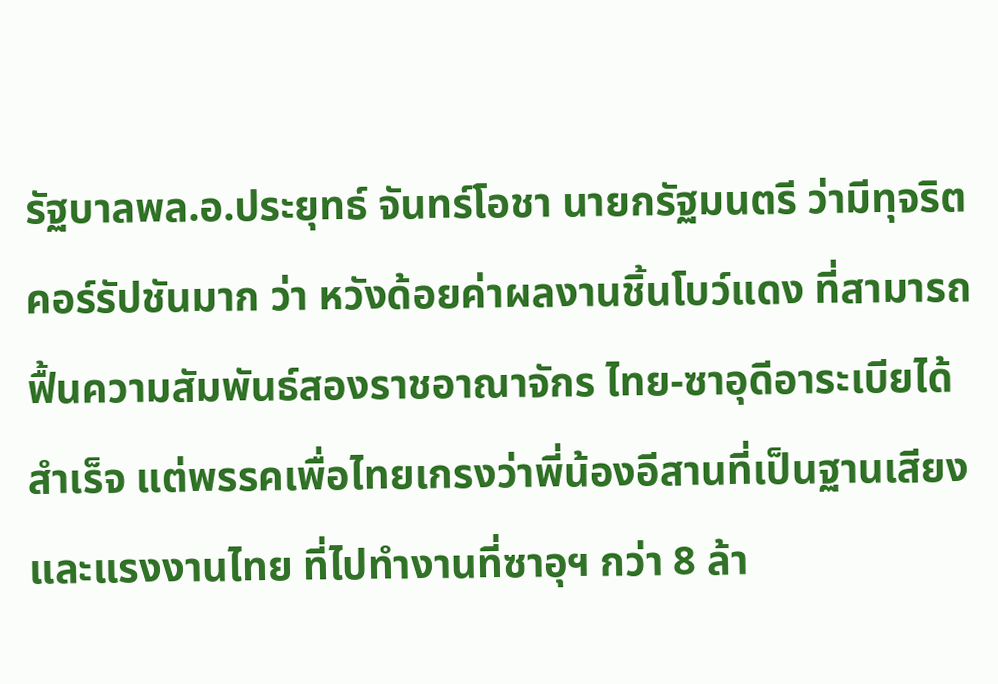รัฐบาลพล.อ.ประยุทธ์ จันทร์โอชา นายกรัฐมนตรี ว่ามีทุจริตคอร์รัปชันมาก ว่า หวังด้อยค่าผลงานชิ้นโบว์แดง ที่สามารถฟื้นความสัมพันธ์สองราชอาณาจักร ไทย-ซาอุดีอาระเบียได้สำเร็จ แต่พรรคเพื่อไทยเกรงว่าพี่น้องอีสานที่เป็นฐานเสียงและแรงงานไทย ที่ไปทำงานที่ซาอุฯ กว่า 8 ล้า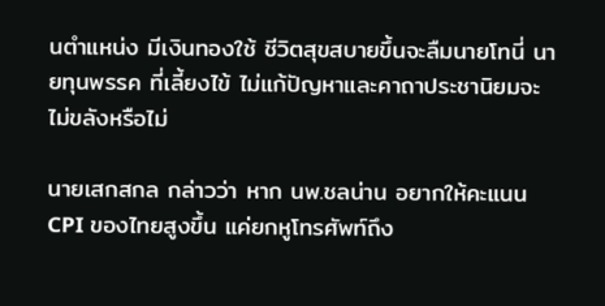นตำแหน่ง มีเงินทองใช้ ชีวิตสุขสบายขึ้นจะลืมนายโทนี่ นายทุนพรรค ที่เลี้ยงไข้ ไม่แก้ปัญหาและคาถาประชานิยมจะไม่ขลังหรือไม่

นายเสกสกล กล่าวว่า หาก นพ.ชลน่าน อยากให้คะแนน CPI ของไทยสูงขึ้น แค่ยกหูโทรศัพท์ถึง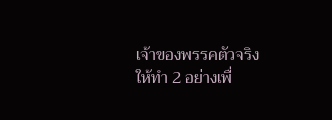เจ้าของพรรคตัวจริง ให้ทำ 2 อย่างเพื่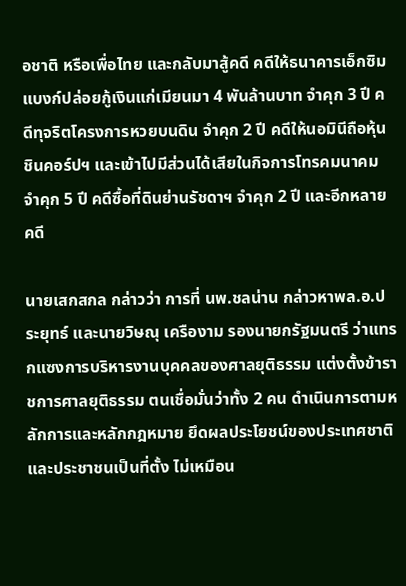อชาติ หรือเพื่อไทย และกลับมาสู้คดี คดีให้ธนาคารเอ็กซิมแบงก์ปล่อยกู้เงินแก่เมียนมา 4 พันล้านบาท จำคุก 3 ปี คดีทุจริตโครงการหวยบนดิน จำคุก 2 ปี คดีให้นอมินีถือหุ้นชินคอร์ปฯ และเข้าไปมีส่วนได้เสียในกิจการโทรคมนาคม จำคุก 5 ปี คดีซื้อที่ดินย่านรัชดาฯ จำคุก 2 ปี และอีกหลายคดี

นายเสกสกล กล่าวว่า การที่ นพ.ชลน่าน กล่าวหาพล.อ.ประยุทธ์ และนายวิษณุ เครืองาม รองนายกรัฐมนตรี ว่าแทรกแซงการบริหารงานบุคคลของศาลยุติธรรม แต่งตั้งข้าราชการศาลยุติธรรม ตนเชื่อมั่นว่าทั้ง 2 คน ดำเนินการตามหลักการและหลักกฎหมาย ยึดผลประโยชน์ของประเทศชาติและประชาชนเป็นที่ตั้ง ไม่เหมือน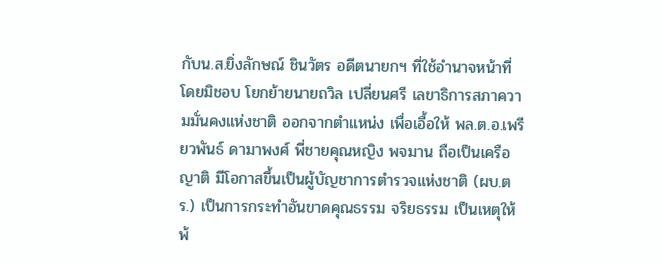กับน.ส.ยิ่งลักษณ์ ชินวัตร อดีตนายกฯ ที่ใช้อำนาจหน้าที่โดยมิชอบ โยกย้ายนายถวิล เปลี่ยนศรี เลขาธิการสภาความมั่นคงแห่งชาติ ออกจากตำแหน่ง เพื่อเอื้อให้ พล.ต.อ.เพรียวพันธ์ ดามาพงศ์ พี่ชายคุณหญิง พจมาน ถือเป็นเครือญาติ มีโอกาสขึ้นเป็นผู้บัญชาการตำรวจแห่งชาติ (ผบ.ตร.) เป็นการกระทำอันขาดคุณธรรม จริยธรรม เป็นเหตุให้ พ้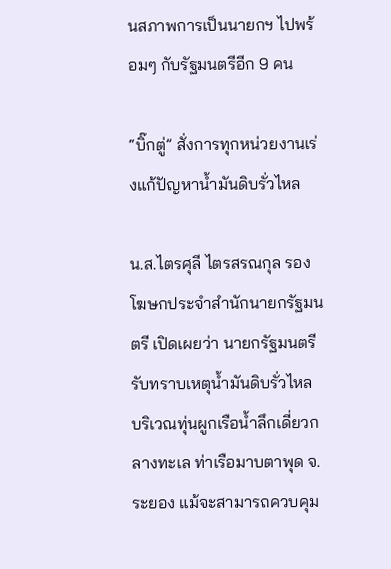นสภาพการเป็นนายกฯ ไปพร้อมๆ กับรัฐมนตรีอีก 9 คน

“บิ๊กตู่” สั่งการทุกหน่วยงานเร่งแก้ปัญหาน้ำมันดิบรั่วไหล

น.ส.ไตรศุลี ไตรสรณกุล รองโฆษกประจำสำนักนายกรัฐมนตรี เปิดเผยว่า นายกรัฐมนตรี รับทราบเหตุน้ำมันดิบรั่วไหล บริเวณทุ่นผูกเรือน้ำลึกเดี่ยวกลางทะเล ท่าเรือมาบตาพุด จ.ระยอง แม้จะสามารถควบคุม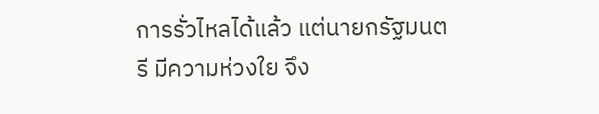การรั่วไหลได้แล้ว แต่นายกรัฐมนตรี มีความห่วงใย จึง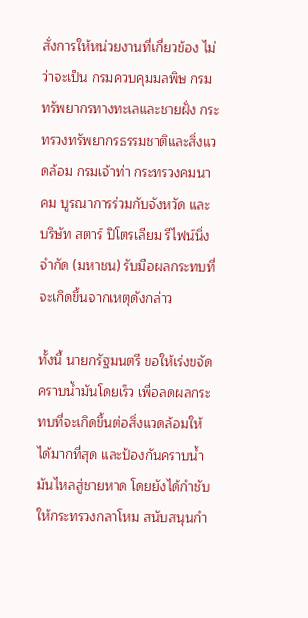สั่งการให้หน่วยงานที่เกี่ยวข้อง ไม่ว่าจะเป็น กรมควบคุมมลพิษ กรมทรัพยากรทางทะเลและชายฝั่ง กระทรวงทรัพยากรธรรมชาติและสิ่งแวดล้อม กรมเจ้าท่า กระทรวงคมนาคม บูรณาการร่วมกับจังหวัด และบริษัท สตาร์ ปิโตรเลียม รีไฟน์นิ่ง จำกัด (มหาชน) รับมือผลกระทบที่จะเกิดขึ้นจากเหตุดังกล่าว

ทั้งนี้ นายกรัฐมนตรี ขอให้เร่งขจัดคราบน้ำมันโดยเร็ว เพื่อลดผลกระทบที่จะเกิดขึ้นต่อสิ่งแวดล้อมให้ได้มากที่สุด และป้องกันคราบน้ำมันไหลสู่ชายหาด โดยยังได้กำชับให้กระทรวงกลาโหม สนับสนุนกำ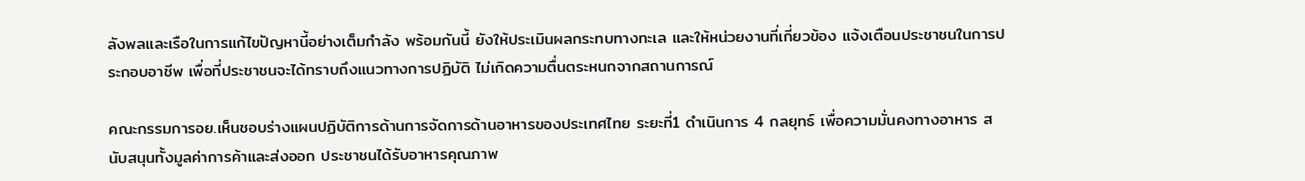ลังพลและเรือในการแก้ไขปัญหานี้อย่างเต็มกำลัง พร้อมกันนี้ ยังให้ประเมินผลกระทบทางทะเล และให้หน่วยงานที่เกี่ยวข้อง แจ้งเตือนประชาชนในการประกอบอาชีพ เพื่อที่ประชาชนจะได้ทราบถึงแนวทางการปฏิบัติ ไม่เกิดความตื่นตระหนกจากสถานการณ์

คณะกรรมการอย.เห็นชอบร่างแผนปฏิบัติการด้านการจัดการด้านอาหารของประเทศไทย ระยะที่1 ดำเนินการ 4 กลยุทธ์ เพื่อความมั่นคงทางอาหาร สนับสนุนทั้งมูลค่าการค้าและส่งออก ประชาชนได้รับอาหารคุณภาพ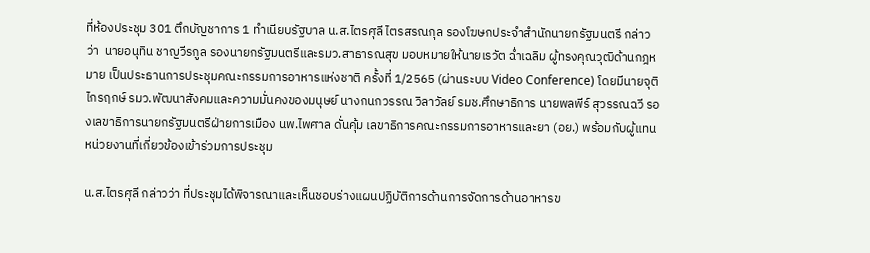ที่ห้องประชุม 301 ตึกบัญชาการ 1 ทำเนียบรัฐบาล น.ส.ไตรศุลี ไตรสรณกุล รองโฆษกประจำสำนักนายกรัฐมนตรี กล่าวว่า  นายอนุทิน ชาญวีรกูล รองนายกรัฐมนตรีและรมว.สาธารณสุข มอบหมายให้นายเรวัต ฉ่ำเฉลิม ผู้ทรงคุณวุฒิด้านกฎหมาย เป็นประธานการประชุมคณะกรรมการอาหารแห่งชาติ ครั้งที่ 1/2565 (ผ่านระบบ Video Conference) โดยมีนายจุติ ไกรฤกษ์ รมว.พัฒนาสังคมและความมั่นคงของมนุษย์ นางกนกวรรณ วิลาวัลย์ รมช.ศึกษาธิการ นายพลพีร์ สุวรรณฉวี รองเลขาธิการนายกรัฐมนตรีฝ่ายการเมือง นพ.ไพศาล ดั่นคุ้ม เลขาธิการคณะกรรมการอาหารและยา (อย.) พร้อมกับผู้แทนหน่วยงานที่เกี่ยวข้องเข้าร่วมการประชุม

น.ส.ไตรศุลี กล่าวว่า ที่ประชุมได้พิจารณาและเห็นชอบร่างแผนปฏิบัติการด้านการจัดการด้านอาหารข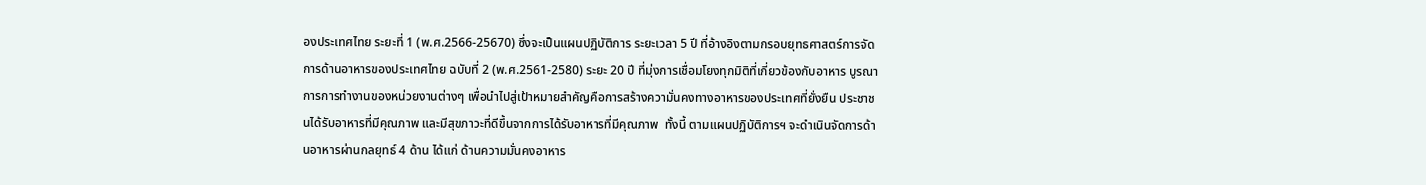องประเทศไทย ระยะที่ 1 (พ.ศ.2566-25670) ซึ่งจะเป็นแผนปฏิบัติการ ระยะเวลา 5 ปี ที่อ้างอิงตามกรอบยุทธศาสตร์การจัดการด้านอาหารของประเทศไทย ฉบับที่ 2 (พ.ศ.2561-2580) ระยะ 20 ปี ที่มุ่งการเชื่อมโยงทุกมิติที่เกี่ยวข้องกับอาหาร บูรณาการการทำงานของหน่วยงานต่างๆ เพื่อนำไปสู่เป้าหมายสำคัญคือการสร้างความั่นคงทางอาหารของประเทศที่ยั่งยืน ประชาชนได้รับอาหารที่มีคุณภาพ และมีสุขภาวะที่ดีขึ้นจากการได้รับอาหารที่มีคุณภาพ  ทั้งนี้ ตามแผนปฏิบัติการฯ จะดำเนินจัดการด้านอาหารผ่านกลยุทธ์ 4 ด้าน ได้แก่ ด้านความมั่นคงอาหาร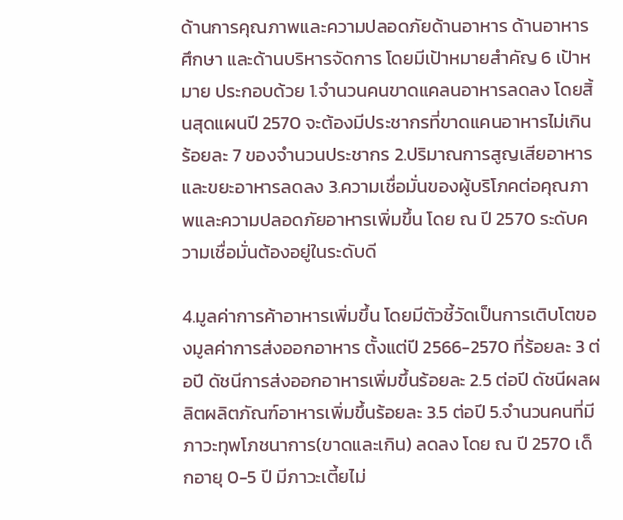ด้านการคุณภาพและความปลอดภัยด้านอาหาร ด้านอาหารศึกษา และด้านบริหารจัดการ โดยมีเป้าหมายสำคัญ 6 เป้าหมาย ประกอบด้วย 1.จำนวนคนขาดแคลนอาหารลดลง โดยสิ้นสุดแผนปี 2570 จะต้องมีประชากรที่ขาดแคนอาหารไม่เกินร้อยละ 7 ของจำนวนประชากร 2.ปริมาณการสูญเสียอาหาร และขยะอาหารลดลง 3.ความเชื่อมั่นของผู้บริโภคต่อคุณภาพและความปลอดภัยอาหารเพิ่มขึ้น โดย ณ ปี 2570 ระดับความเชื่อมั่นต้องอยู่ในระดับดี

4.มูลค่าการค้าอาหารเพิ่มขึ้น โดยมีตัวชี้วัดเป็นการเติบโตของมูลค่าการส่งออกอาหาร ตั้งแต่ปี 2566-2570 ที่ร้อยละ 3 ต่อปี ดัชนีการส่งออกอาหารเพิ่มขึ้นร้อยละ 2.5 ต่อปี ดัชนีผลผลิตผลิตภัณฑ์อาหารเพิ่มขึ้นร้อยละ 3.5 ต่อปี 5.จำนวนคนที่มีภาวะทุพโภชนาการ(ขาดและเกิน) ลดลง โดย ณ ปี 2570 เด็กอายุ 0-5 ปี มีภาวะเตี้ยไม่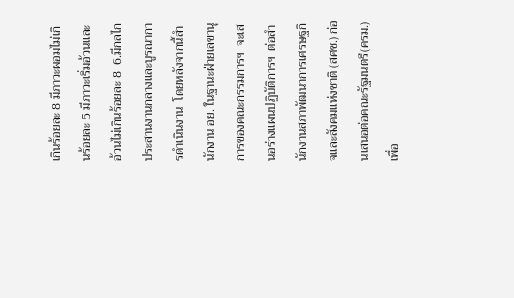เกินร้อยละ 8 มีภาวะผอมไม่เกินร้อยละ 5 มีภาวะเริ่มอ้วนและอ้วนไม่เกินร้อยละ 8  6.มีกลไกประสานงานกลางและบูรณาการดำเนินงาน  โดยหลังจากนี้สำนักงาน อย. ในฐานะฝ่ายเลขานุการของคณะกรรมการฯ  จะเสนอร่างแผนปฏิบัติการฯ  ต่อสำนักงานสภาพัฒนาการเศรษฐกิจและสังคมแห่งชาติ (สศช.) ก่อนเสนอต่อคณะรัฐมนตรี(ครม.) เพื่อ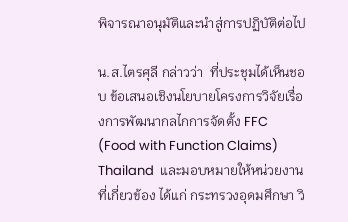พิจารณาอนุมัติและนำสู่การปฏิบัติต่อไป

น.ส.ไตรศุลี กล่าวว่า  ที่ประชุมได้เห็นชอบ ข้อเสนอเชิงนโยบายโครงการวิจัยเรื่องการพัฒนากลไกการจัดตั้ง FFC (Food with Function Claims) Thailand  และมอบหมายให้หน่วยงานที่เกี่ยวข้อง ได้แก่ กระทรวงอุดมศึกษา วิ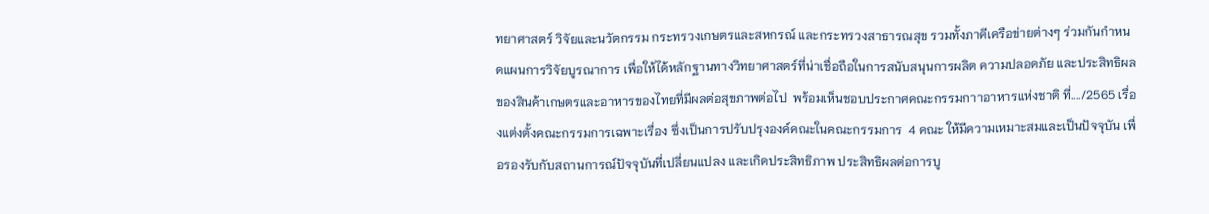ทยาศาสตร์ วิจัยและนวัตกรรม กระทรวงเกษตรและสหกรณ์ และกระทรวงสาธารณสุข รวมทั้งภาคีเครือข่ายต่างๆ ร่วมกันกำหนดแผนการวิจัยบูรณาการ เพื่อให้ได้หลักฐานทางวิทยาศาสตร์ที่น่าเชื่อถือในการสนับสนุนการผลิต ความปลอดภัย และประสิทธิผลของสินค้าเกษตรและอาหารของไทยที่มีผลต่อสุขภาพต่อไป  พร้อมเห็นชอบประกาศคณะกรรมกาาอาหารแห่งชาติ ที่..../2565 เรื่องแต่งตั้งคณะกรรมการเฉพาะเรื่อง ซึ่งเป็นการปรับปรุงองค์คณะในคณะกรรมการ  4 คณะ ให้มีความเหมาะสมและเป็นปัจจุบัน เพื่อรองรับกับสถานการณ์ปัจจุบันที่เปลี่ยนแปลง และเกิดประสิทธิภาพ ประสิทธิผลต่อการบู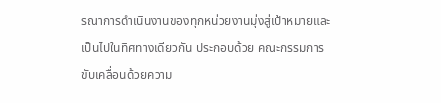รณาการดำเนินงานของทุกหน่วยงานมุ่งสู่เป้าหมายและเป็นไปในทิศทางเดียวกัน ประกอบด้วย คณะกรรมการขับเคลื่อนด้วยความ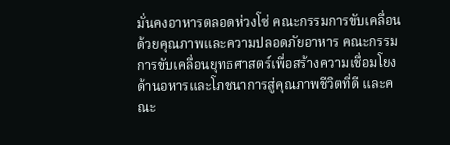มั่นคงอาหารตลอดห่วงโซ่ คณะกรรมการขับเคลื่อนด้วยคุณภาพและความปลอดภัยอาหาร คณะกรรมการขับเคลื่อนยุทธศาสตร์เพื่อสร้างความเชื่อมโยงด้านอหารและโภชนาการสู่คุณภาพชีวิตที่ดี และคณะ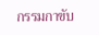กรรมกาขับ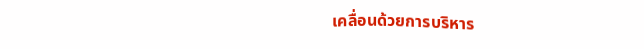เคลื่อนด้วยการบริหาร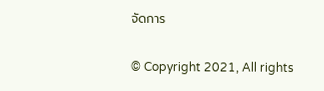จัดการ


© Copyright 2021, All rights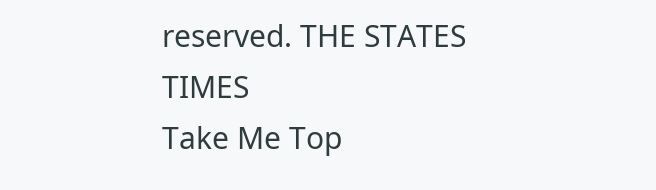reserved. THE STATES TIMES
Take Me Top